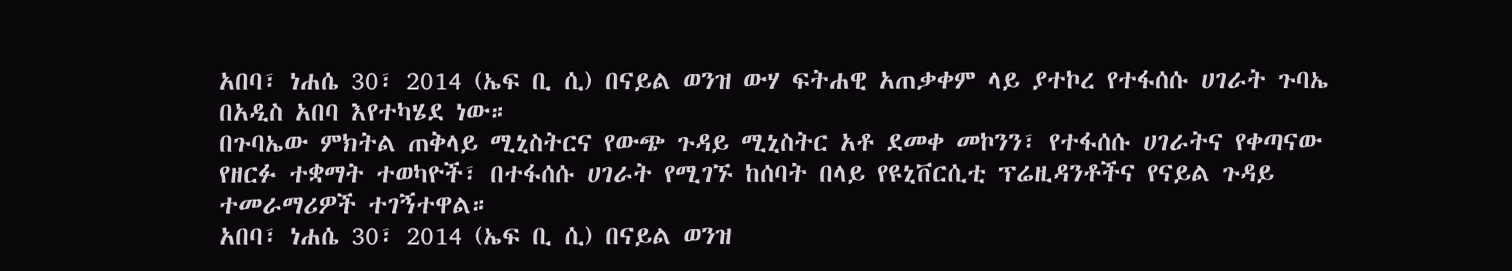አበባ፣ ነሐሴ 30፣ 2014 (ኤፍ ቢ ሲ) በናይል ወንዝ ውሃ ፍትሐዊ አጠቃቀም ላይ ያተኮረ የተፋሰሱ ሀገራት ጉባኤ በአዲስ አበባ እየተካሄደ ነው።
በጉባኤው ምክትል ጠቅላይ ሚኒስትርና የውጭ ጉዳይ ሚኒስትር አቶ ደመቀ መኮንን፣ የተፋሰሱ ሀገራትና የቀጣናው የዘርፉ ተቋማት ተወካዮች፣ በተፋሰሱ ሀገራት የሚገኙ ከሰባት በላይ የዩኒቨርሲቲ ፕሬዚዳንቶችና የናይል ጉዳይ ተመራማሪዎች ተገኝተዋል።
አበባ፣ ነሐሴ 30፣ 2014 (ኤፍ ቢ ሲ) በናይል ወንዝ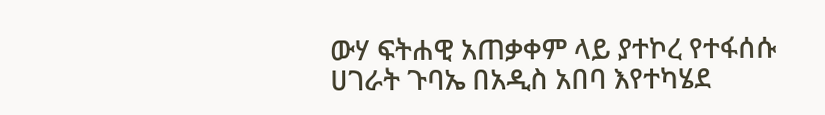ውሃ ፍትሐዊ አጠቃቀም ላይ ያተኮረ የተፋሰሱ ሀገራት ጉባኤ በአዲስ አበባ እየተካሄደ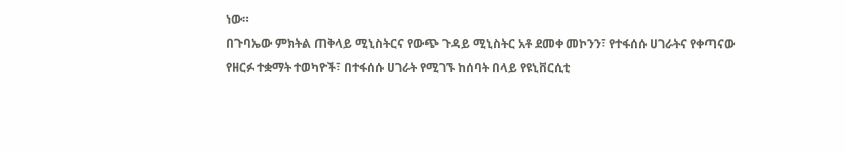ነው።
በጉባኤው ምክትል ጠቅላይ ሚኒስትርና የውጭ ጉዳይ ሚኒስትር አቶ ደመቀ መኮንን፣ የተፋሰሱ ሀገራትና የቀጣናው የዘርፉ ተቋማት ተወካዮች፣ በተፋሰሱ ሀገራት የሚገኙ ከሰባት በላይ የዩኒቨርሲቲ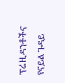ፕሬዚዳንቶችና የናይል ጉዳይ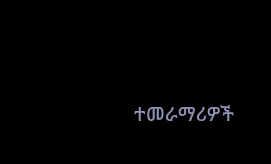ተመራማሪዎች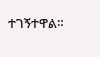ተገኝተዋል።